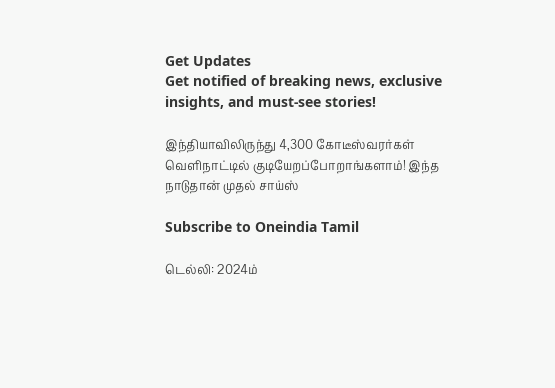Get Updates
Get notified of breaking news, exclusive insights, and must-see stories!

இந்தியாவிலிருந்து 4,300 கோடீஸ்வரர்கள் வெளிநாட்டில் குடியேறப்போறாங்களாம்! இந்த நாடுதான் முதல் சாய்ஸ்

Subscribe to Oneindia Tamil

டெல்லி: 2024ம்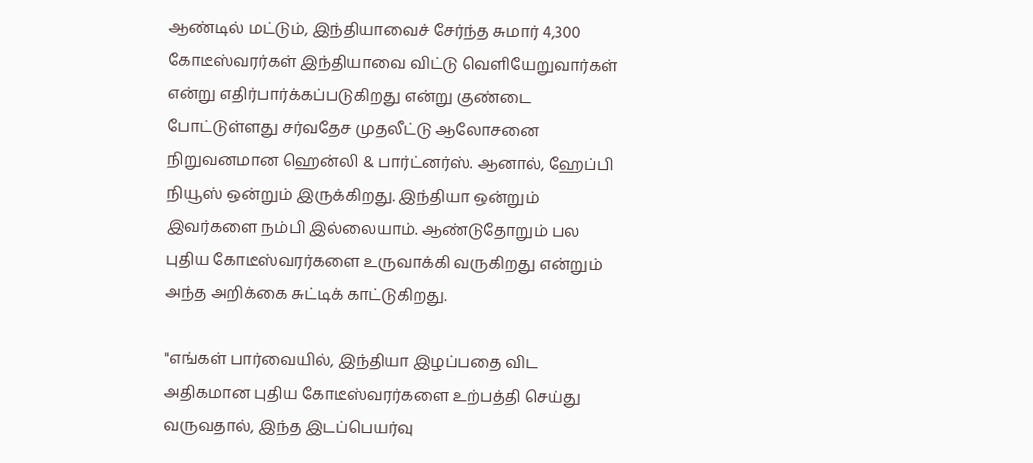ஆண்டில் மட்டும், இந்தியாவைச் சேர்ந்த சுமார் 4,300 கோடீஸ்வரர்கள் இந்தியாவை விட்டு வெளியேறுவார்கள் என்று எதிர்பார்க்கப்படுகிறது என்று குண்டை போட்டுள்ளது சர்வதேச முதலீட்டு ஆலோசனை நிறுவனமான ஹென்லி & பார்ட்னர்ஸ். ஆனால், ஹேப்பி நியூஸ் ஒன்றும் இருக்கிறது. இந்தியா ஒன்றும் இவர்களை நம்பி இல்லையாம். ஆண்டுதோறும் பல புதிய கோடீஸ்வரர்களை உருவாக்கி வருகிறது என்றும் அந்த அறிக்கை சுட்டிக் காட்டுகிறது.

"எங்கள் பார்வையில், இந்தியா இழப்பதை விட அதிகமான புதிய கோடீஸ்வரர்களை உற்பத்தி செய்து வருவதால், இந்த இடப்பெயர்வு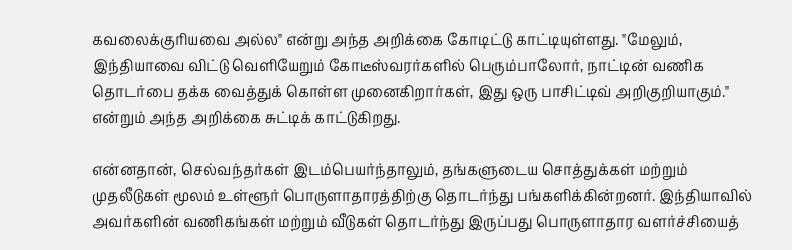கவலைக்குரியவை அல்ல" என்று அந்த அறிக்கை கோடிட்டு காட்டியுள்ளது. "மேலும், இந்தியாவை விட்டு வெளியேறும் கோடீஸ்வரர்களில் பெரும்பாலோர், நாட்டின் வணிக தொடர்பை தக்க வைத்துக் கொள்ள முனைகிறார்கள், இது ஒரு பாசிட்டிவ் அறிகுறியாகும்." என்றும் அந்த அறிக்கை சுட்டிக் காட்டுகிறது.

என்னதான், செல்வந்தர்கள் இடம்பெயர்ந்தாலும், தங்களுடைய சொத்துக்கள் மற்றும் முதலீடுகள் மூலம் உள்ளூர் பொருளாதாரத்திற்கு தொடர்ந்து பங்களிக்கின்றனர். இந்தியாவில் அவர்களின் வணிகங்கள் மற்றும் வீடுகள் தொடர்ந்து இருப்பது பொருளாதார வளர்ச்சியைத்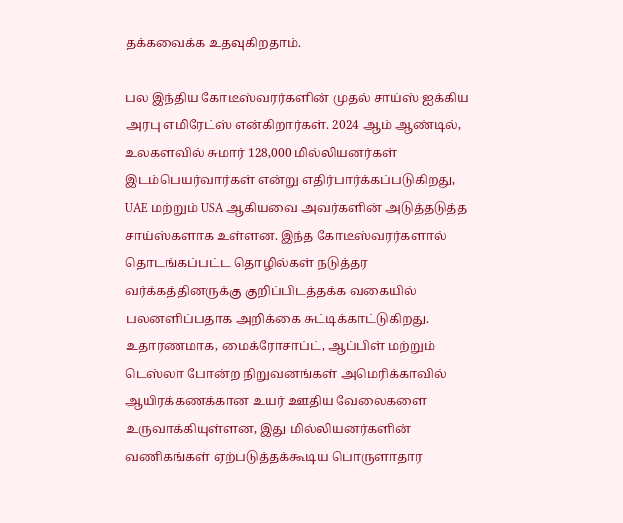தக்கவைக்க உதவுகிறதாம்.

பல இந்திய கோடீஸ்வரர்களின் முதல் சாய்ஸ் ஐக்கிய அரபு எமிரேட்ஸ் என்கிறார்கள். 2024 ஆம் ஆண்டில், உலகளவில் சுமார் 128,000 மில்லியனர்கள் இடம்பெயர்வார்கள் என்று எதிர்பார்க்கப்படுகிறது, UAE மற்றும் USA ஆகியவை அவர்களின் அடுத்தடுத்த சாய்ஸ்களாக உள்ளன. இந்த கோடீஸ்வரர்களால் தொடங்கப்பட்ட தொழில்கள் நடுத்தர வர்க்கத்தினருக்கு குறிப்பிடத்தக்க வகையில் பலனளிப்பதாக அறிக்கை சுட்டிக்காட்டுகிறது. உதாரணமாக, மைக்ரோசாப்ட், ஆப்பிள் மற்றும் டெஸ்லா போன்ற நிறுவனங்கள் அமெரிக்காவில் ஆயிரக்கணக்கான உயர் ஊதிய வேலைகளை உருவாக்கியுள்ளன, இது மில்லியனர்களின் வணிகங்கள் ஏற்படுத்தக்கூடிய பொருளாதார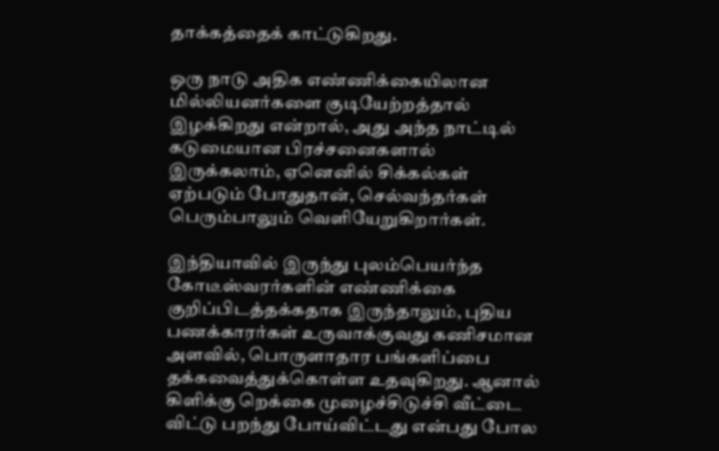தாக்கத்தைக் காட்டுகிறது.

ஒரு நாடு அதிக எண்ணிக்கையிலான மில்லியனர்களை குடியேற்றத்தால் இழக்கிறது என்றால், அது அந்த நாட்டில் கடுமையான பிரச்சனைகளால் இருக்கலாம், ஏனெனில் சிக்கல்கள் ஏற்படும் போதுதான், செல்வந்தர்கள் பெரும்பாலும் வெளியேறுகிறார்கள்.

இந்தியாவில் இருந்து புலம்பெயர்ந்த கோடீஸ்வரர்களின் எண்ணிக்கை குறிப்பிடத்தக்கதாக இருந்தாலும், புதிய பணக்காரர்கள் உருவாக்குவது கணிசமான அளவில், பொருளாதார பங்களிப்பை தக்கவைத்துக்கொள்ள உதவுகிறது. ஆனால் கிளிக்கு றெக்கை முழைச்சிடுச்சி வீட்டை விட்டு பறந்து போய்விட்டது என்பது போல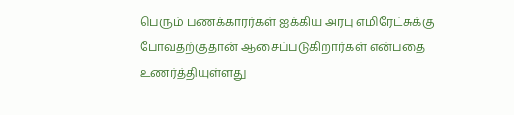பெரும் பணக்காரர்கள் ஐக்கிய அரபு எமிரேட்சுக்கு போவதற்குதான் ஆசைப்படுகிறார்கள் என்பதை உணர்த்தியுள்ளது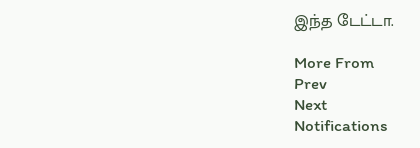இந்த டேட்டா.

More From
Prev
Next
Notifications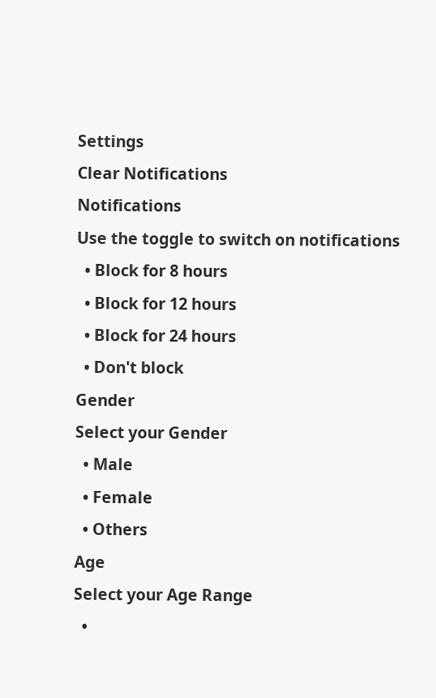Settings
Clear Notifications
Notifications
Use the toggle to switch on notifications
  • Block for 8 hours
  • Block for 12 hours
  • Block for 24 hours
  • Don't block
Gender
Select your Gender
  • Male
  • Female
  • Others
Age
Select your Age Range
  •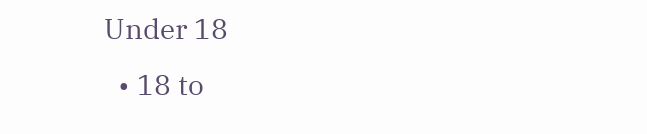Under 18
  • 18 to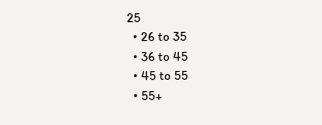25
  • 26 to 35
  • 36 to 45
  • 45 to 55
  • 55+